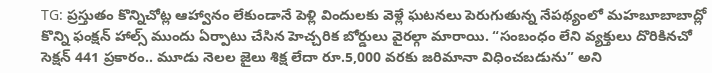TG: ప్రస్తుతం కొన్నిచోట్ల ఆహ్వానం లేకుండానే పెళ్లి విందులకు వెళ్లే ఘటనలు పెరుగుతున్న నేపథ్యంలో మహబూబాబాద్లో కొన్ని ఫంక్షన్ హాల్స్ ముందు ఏర్పాటు చేసిన హెచ్చరిక బోర్డులు వైరల్గా మారాయి. “సంబంధం లేని వ్యక్తులు దొరికినచో సెక్షన్ 441 ప్రకారం.. మూడు నెలల జైలు శిక్ష లేదా రూ.5,000 వరకు జరిమానా విధించబడును” అని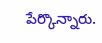పేర్కొన్నారు.